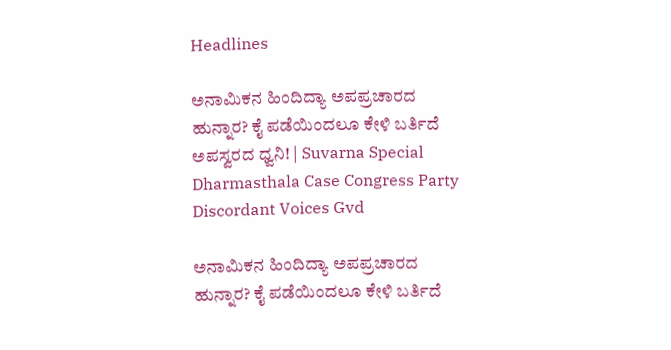Headlines

ಅನಾಮಿಕನ ಹಿಂದಿದ್ಯಾ ಅಪಪ್ರಚಾರದ ಹುನ್ನಾರ? ಕೈ ಪಡೆಯಿಂದಲೂ ಕೇಳಿ ಬರ್ತಿದೆ ಅಪಸ್ವರದ ಧ್ವನಿ! | Suvarna Special Dharmasthala Case Congress Party Discordant Voices Gvd

ಅನಾಮಿಕನ ಹಿಂದಿದ್ಯಾ ಅಪಪ್ರಚಾರದ ಹುನ್ನಾರ? ಕೈ ಪಡೆಯಿಂದಲೂ ಕೇಳಿ ಬರ್ತಿದೆ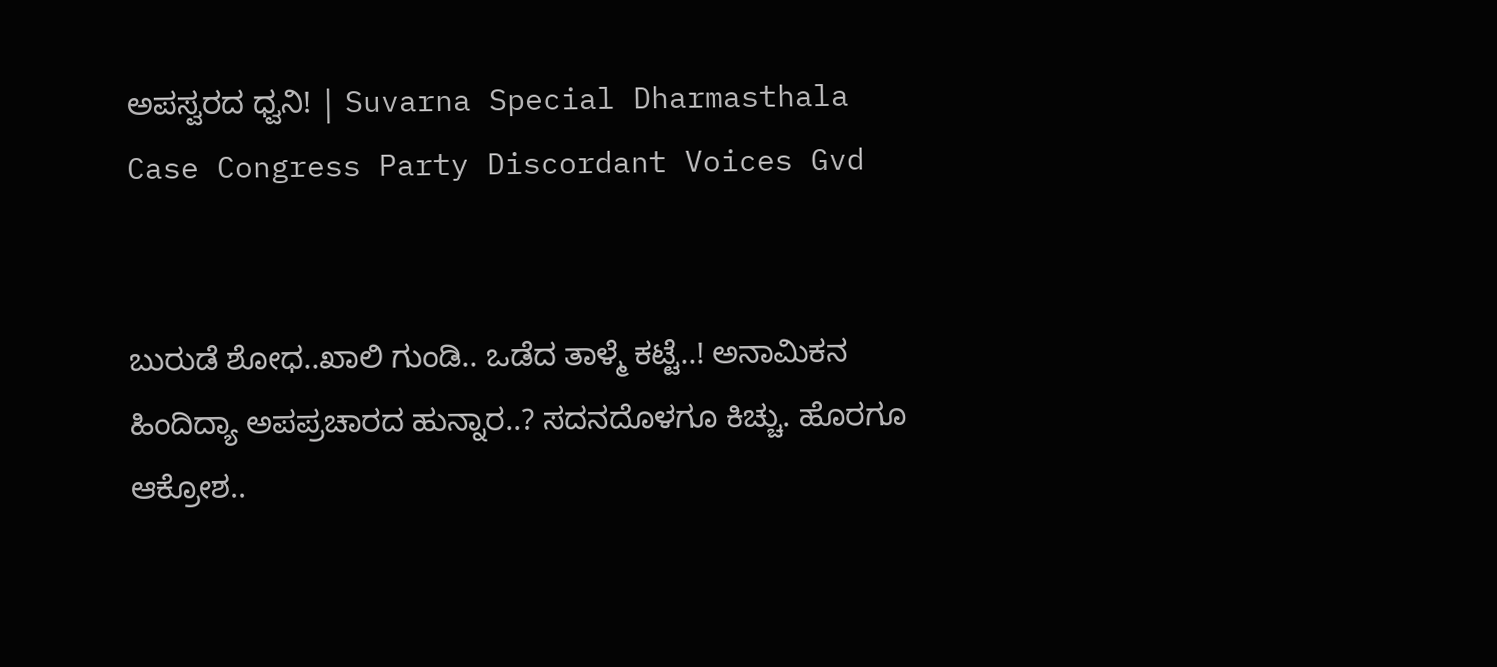ಅಪಸ್ವರದ ಧ್ವನಿ! | Suvarna Special Dharmasthala Case Congress Party Discordant Voices Gvd


ಬುರುಡೆ ಶೋಧ..ಖಾಲಿ ಗುಂಡಿ.. ಒಡೆದ ತಾಳ್ಮೆ ಕಟ್ಟೆ..! ಅನಾಮಿಕನ ಹಿಂದಿದ್ಯಾ ಅಪಪ್ರಚಾರದ ಹುನ್ನಾರ..? ಸದನದೊಳಗೂ ಕಿಚ್ಚು. ಹೊರಗೂ ಆಕ್ರೋಶ..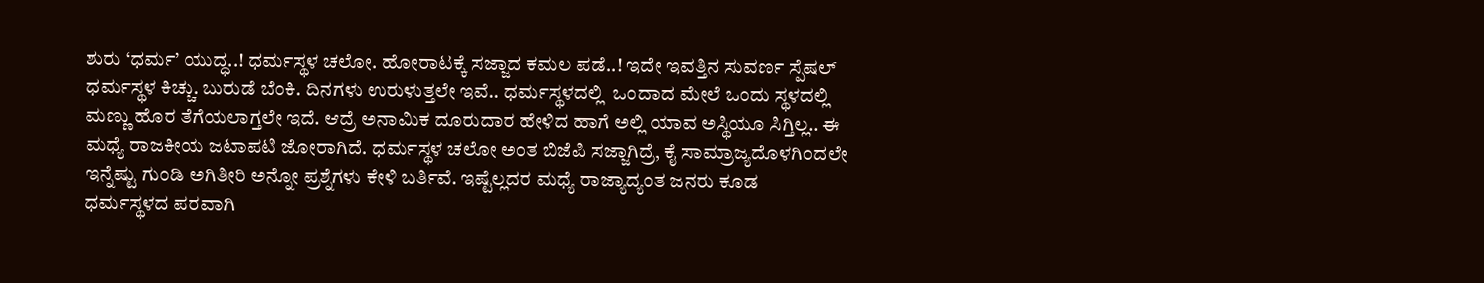ಶುರು ‘ಧರ್ಮ’ ಯುದ್ಧ..! ಧರ್ಮಸ್ಥಳ ಚಲೋ. ಹೋರಾಟಕ್ಕೆ ಸಜ್ಜಾದ ಕಮಲ ಪಡೆ..! ಇದೇ ಇವತ್ತಿನ ಸುವರ್ಣ ಸ್ಪೆಷಲ್ ಧರ್ಮಸ್ಥಳ ಕಿಚ್ಚು. ಬುರುಡೆ ಬೆಂಕಿ. ದಿನಗಳು ಉರುಳುತ್ತಲೇ ಇವೆ.. ಧರ್ಮಸ್ಥಳದಲ್ಲಿ  ಒಂದಾದ ಮೇಲೆ ಒಂದು ಸ್ಥಳದಲ್ಲಿ ಮಣ್ಣು ಹೊರ ತೆಗೆಯಲಾಗ್ತಲೇ ಇದೆ. ಆದ್ರೆ ಅನಾಮಿಕ ದೂರುದಾರ ಹೇಳಿದ ಹಾಗೆ ಅಲ್ಲಿ ಯಾವ ಅಸ್ಥಿಯೂ ಸಿಗ್ತಿಲ್ಲ.. ಈ ಮಧ್ಯೆ ರಾಜಕೀಯ ಜಟಾಪಟಿ ಜೋರಾಗಿದೆ. ಧರ್ಮಸ್ಥಳ ಚಲೋ ಅಂತ ಬಿಜೆಪಿ ಸಜ್ಜಾಗಿದ್ರೆ, ಕೈ ಸಾಮ್ರಾಜ್ಯದೊಳಗಿಂದಲೇ ಇನ್ನೆಷ್ಟು ಗುಂಡಿ ಅಗಿತೀರಿ ಅನ್ನೋ ಪ್ರಶ್ನೆಗಳು ಕೇಳಿ ಬರ್ತಿವೆ. ಇಷ್ಟೆಲ್ಲದರ ಮಧ್ಯೆ ರಾಜ್ಯಾದ್ಯಂತ ಜನರು ಕೂಡ ಧರ್ಮಸ್ಥಳದ ಪರವಾಗಿ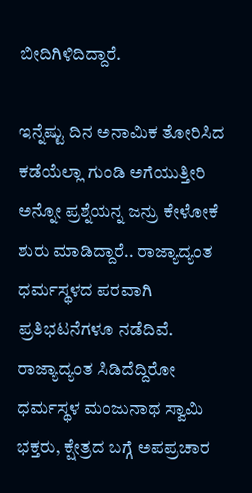ಬೀದಿಗಿಳಿದಿದ್ದಾರೆ.

ಇನ್ನೆಷ್ಟು ದಿನ ಅನಾಮಿಕ ತೋರಿಸಿದ ಕಡೆಯೆಲ್ಲಾ ಗುಂಡಿ ಅಗೆಯುತ್ತೀರಿ ಅನ್ನೋ ಪ್ರಶ್ನೆಯನ್ನ ಜನ್ರು ಕೇಳೋಕೆ ಶುರು ಮಾಡಿದ್ದಾರೆ.. ರಾಜ್ಯಾದ್ಯಂತ ಧರ್ಮಸ್ಥಳದ ಪರವಾಗಿ ಪ್ರತಿಭಟನೆಗಳೂ ನಡೆದಿವೆ. ರಾಜ್ಯಾದ್ಯಂತ ಸಿಡಿದೆದ್ದಿರೋ ಧರ್ಮಸ್ಥಳ ಮಂಜುನಾಥ ಸ್ವಾಮಿ ಭಕ್ತರು, ಕ್ಷೇತ್ರದ ಬಗ್ಗೆ ಅಪಪ್ರಚಾರ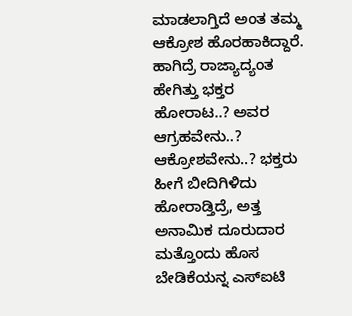ಮಾಡಲಾಗ್ತಿದೆ ಅಂತ ತಮ್ಮ ಆಕ್ರೋಶ ಹೊರಹಾಕಿದ್ದಾರೆ. ಹಾಗಿದ್ರೆ ರಾಜ್ಯಾದ್ಯಂತ ಹೇಗಿತ್ತು ಭಕ್ತರ ಹೋರಾಟ..? ಅವರ ಆಗ್ರಹವೇನು..?  ಆಕ್ರೋಶವೇನು..? ಭಕ್ತರು ಹೀಗೆ ಬೀದಿಗಿಳಿದು ಹೋರಾಡ್ತಿದ್ರೆ, ಅತ್ತ ಅನಾಮಿಕ ದೂರುದಾರ ಮತ್ತೊಂದು ಹೊಸ ಬೇಡಿಕೆಯನ್ನ ಎಸ್ಐಟಿ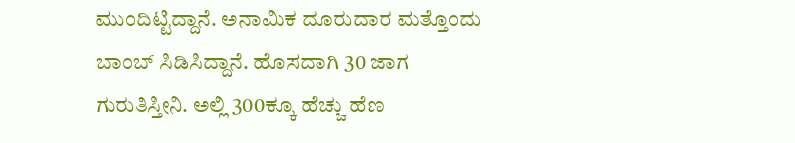ಮುಂದಿಟ್ಟಿದ್ದಾನೆ. ಅನಾಮಿಕ ದೂರುದಾರ ಮತ್ತೊಂದು ಬಾಂಬ್ ಸಿಡಿಸಿದ್ದಾನೆ. ಹೊಸದಾಗಿ 30 ಜಾಗ ಗುರುತಿಸ್ತೀನಿ. ಅಲ್ಲಿ 300ಕ್ಕೂ ಹೆಚ್ಚು ಹೆಣ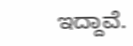ಇದ್ದಾವೆ.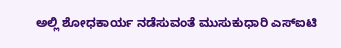ಅಲ್ಲಿ ಶೋಧಕಾರ್ಯ ನಡೆಸುವಂತೆ ಮುಸುಕುಧಾರಿ ಎಸ್ಐಟಿ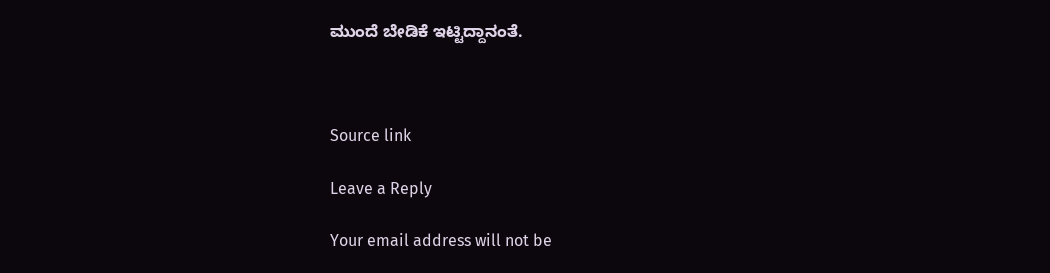ಮುಂದೆ ಬೇಡಿಕೆ ಇಟ್ಟಿದ್ದಾನಂತೆ.



Source link

Leave a Reply

Your email address will not be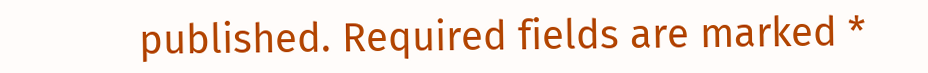published. Required fields are marked *